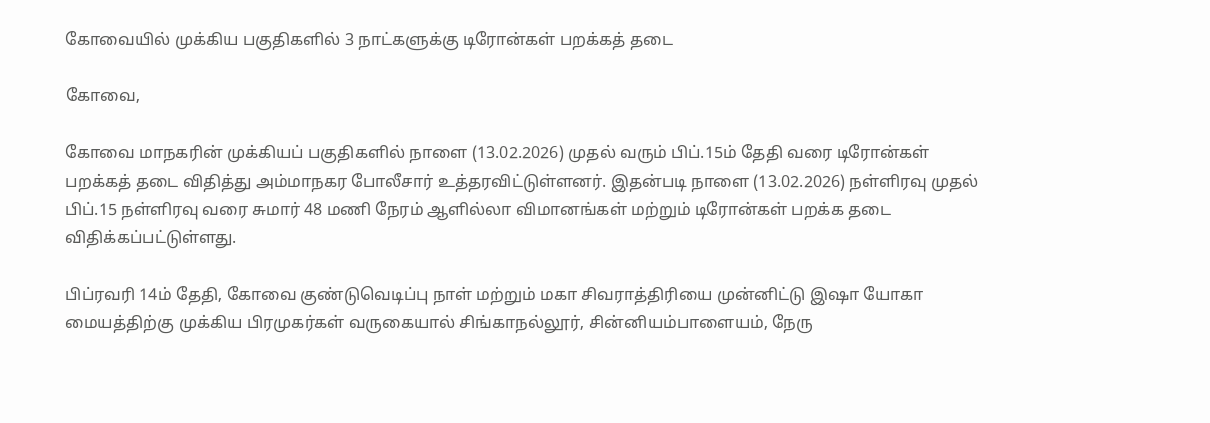கோவையில் முக்கிய பகுதிகளில் 3 நாட்களுக்கு டிரோன்கள் பறக்கத் தடை

கோவை,

கோவை மாநகரின் முக்கியப் பகுதிகளில் நாளை (13.02.2026) முதல் வரும் பிப்.15ம் தேதி வரை டிரோன்கள் பறக்கத் தடை விதித்து அம்மாநகர போலீசார் உத்தரவிட்டுள்ளனர். இதன்படி நாளை (13.02.2026) நள்ளிரவு முதல் பிப்.15 நள்ளிரவு வரை சுமார் 48 மணி நேரம் ஆளில்லா விமானங்கள் மற்றும் டிரோன்கள் பறக்க தடை விதிக்கப்பட்டுள்ளது.

பிப்ரவரி 14ம் தேதி, கோவை குண்டுவெடிப்பு நாள் மற்றும் மகா சிவராத்திரியை முன்னிட்டு இஷா யோகா மையத்திற்கு முக்கிய பிரமுகர்கள் வருகையால் சிங்காநல்லூர், சின்னியம்பாளையம், நேரு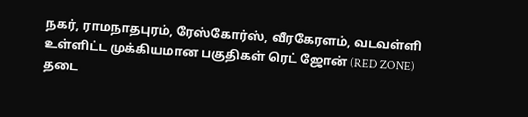நகர், ராமநாதபுரம், ரேஸ்கோர்ஸ், வீரகேரளம், வடவள்ளி உள்ளிட்ட முக்கியமான பகுதிகள் ரெட் ஜோன் (RED ZONE) தடை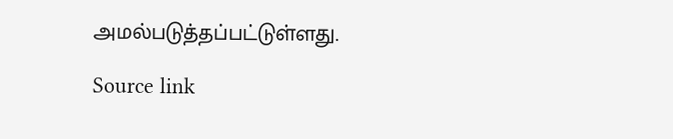அமல்படுத்தப்பட்டுள்ளது.

Source link